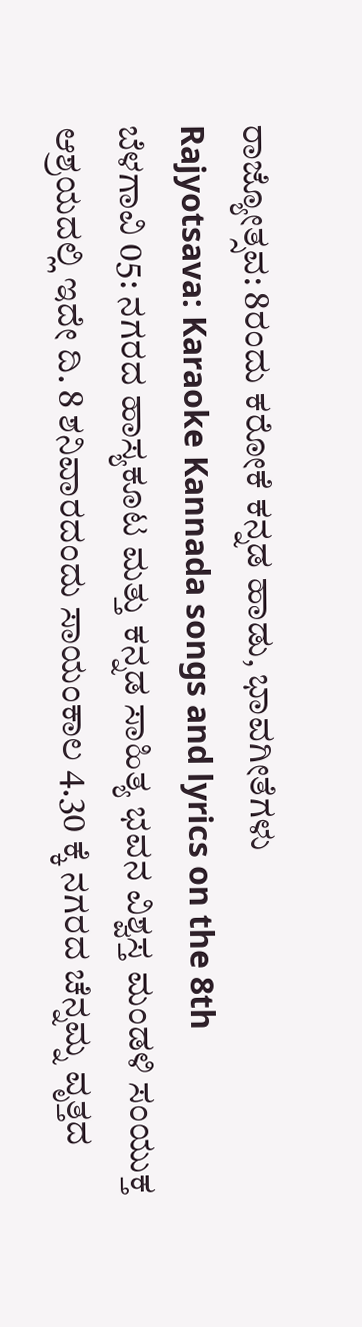ರಾಜ್ಯೋತ್ಸವ: 8ರಂದು ಕರೋಕೆ ಕನ್ನಡ ಹಾಡು, ಭಾವಗೀತೆಗಳು
Rajyotsava: Karaoke Kannada songs and lyrics on the 8th
ಬೆಳಗಾವಿ 05: ನಗರದ ಹಾಸ್ಯಕೂಟ ಮತ್ತು ಕನ್ನಡ ಸಾಹಿತ್ಯ ಭವನ ವಿಶ್ವಸ್ತ ಮಂಡಳಿ ಸಂಯುಕ್ತ ಆಶ್ರಯದಲ್ಲಿ ಇದೇ ದಿ. 8 ಶನಿವಾರದಂದು ಸಾಯಂಕಾಲ 4.30 ಕ್ಕೆ ನಗರದ ಚೆನ್ನಮ್ನ ವೃತ್ತದ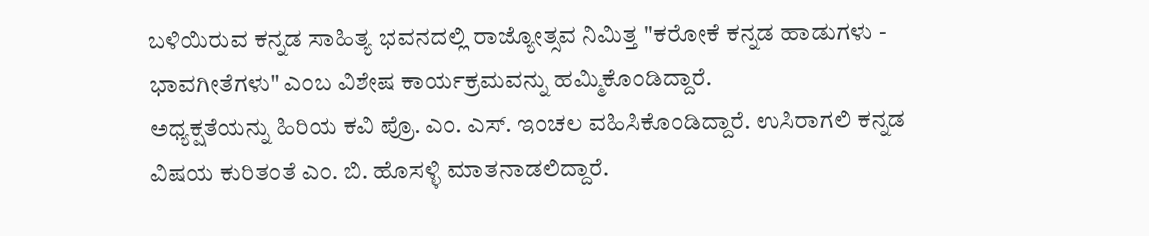ಬಳಿಯಿರುವ ಕನ್ನಡ ಸಾಹಿತ್ಯ ಭವನದಲ್ಲಿ ರಾಜ್ಯೋತ್ಸವ ನಿಮಿತ್ತ "ಕರೋಕೆ ಕನ್ನಡ ಹಾಡುಗಳು - ಭಾವಗೀತೆಗಳು" ಎಂಬ ವಿಶೇಷ ಕಾರ್ಯಕ್ರಮವನ್ನು ಹಮ್ಮಿಕೊಂಡಿದ್ದಾರೆ.
ಅಧ್ಯಕ್ಷತೆಯನ್ನು ಹಿರಿಯ ಕವಿ ಪ್ರೊ. ಎಂ. ಎಸ್. ಇಂಚಲ ವಹಿಸಿಕೊಂಡಿದ್ದಾರೆ. ಉಸಿರಾಗಲಿ ಕನ್ನಡ ವಿಷಯ ಕುರಿತಂತೆ ಎಂ. ಬಿ. ಹೊಸಳ್ಳಿ ಮಾತನಾಡಲಿದ್ದಾರೆ.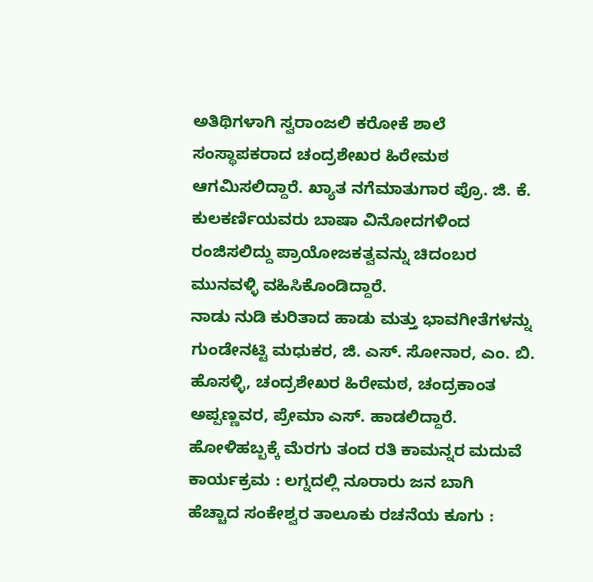ಅತಿಥಿಗಳಾಗಿ ಸ್ವರಾಂಜಲಿ ಕರೋಕೆ ಶಾಲೆ ಸಂಸ್ಥಾಪಕರಾದ ಚಂದ್ರಶೇಖರ ಹಿರೇಮಠ ಆಗಮಿಸಲಿದ್ದಾರೆ. ಖ್ಯಾತ ನಗೆಮಾತುಗಾರ ಪ್ರೊ. ಜಿ. ಕೆ. ಕುಲಕರ್ಣಿಯವರು ಬಾಷಾ ವಿನೋದಗಳಿಂದ ರಂಜಿಸಲಿದ್ದು ಪ್ರಾಯೋಜಕತ್ವವನ್ನು ಚಿದಂಬರ ಮುನವಳ್ಳಿ ವಹಿಸಿಕೊಂಡಿದ್ದಾರೆ.
ನಾಡು ನುಡಿ ಕುರಿತಾದ ಹಾಡು ಮತ್ತು ಭಾವಗೀತೆಗಳನ್ನು ಗುಂಡೇನಟ್ಟಿ ಮಧುಕರ, ಜಿ. ಎಸ್. ಸೋನಾರ, ಎಂ. ಬಿ. ಹೊಸಳ್ಳಿ, ಚಂದ್ರಶೇಖರ ಹಿರೇಮಠ, ಚಂದ್ರಕಾಂತ ಅಪ್ಪಣ್ಣವರ, ಪ್ರೇಮಾ ಎಸ್. ಹಾಡಲಿದ್ದಾರೆ.
ಹೋಳಿಹಬ್ಬಕ್ಕೆ ಮೆರಗು ತಂದ ರತಿ ಕಾಮನ್ನರ ಮದುವೆ ಕಾರ್ಯಕ್ರಮ : ಲಗ್ನದಲ್ಲಿ ನೂರಾರು ಜನ ಬಾಗಿ
ಹೆಚ್ಚಾದ ಸಂಕೇಶ್ವರ ತಾಲೂಕು ರಚನೆಯ ಕೂಗು :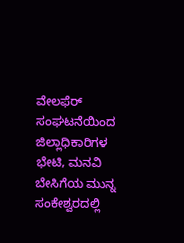ವೇಲಫೆರ್ ಸಂಘಟನೆಯಿಂದ ಜಿಲ್ಲಾಧಿಕಾರಿಗಳ ಭೇಟಿ, ಮನವಿ
ಬೇಸಿಗೆಯ ಮುನ್ನ ಸಂಕೇಶ್ವರದಲ್ಲಿ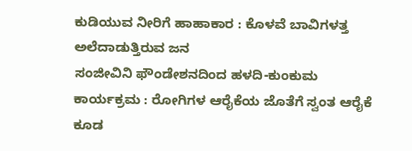ಕುಡಿಯುವ ನೀರಿಗೆ ಹಾಹಾಕಾರ : ಕೊಳವೆ ಬಾವಿಗಳತ್ತ ಅಲೆದಾಡುತ್ತಿರುವ ಜನ
ಸಂಜೀವಿನಿ ಫೌಂಡೇಶನದಿಂದ ಹಳದಿ-ಕುಂಕುಮ ಕಾರ್ಯಕ್ರಮ : ರೋಗಿಗಳ ಆರೈಕೆಯ ಜೊತೆಗೆ ಸ್ವಂತ ಆರೈಕೆ ಕೂಡ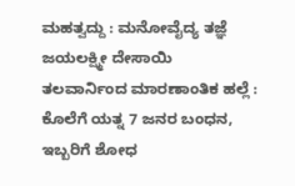ಮಹತ್ವದ್ದು : ಮನೋವೈದ್ಯ ತಜ್ಞೆ ಜಯಲಕ್ಷ್ಮೀ ದೇಸಾಯಿ
ತಲವಾರ್ನಿಂದ ಮಾರಣಾಂತಿಕ ಹಲ್ಲೆ : ಕೊಲೆಗೆ ಯತ್ನ 7 ಜನರ ಬಂಧನ, ಇಬ್ಬರಿಗೆ ಶೋಧ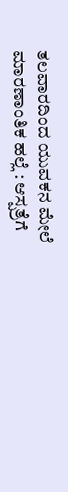ತಲವಾರದಿಂದ ಯುವಕನ ಮೇಲೆ ಮಾರಣಾಂತಿಕ ಹಲ್ಲೆ : ಆಸ್ಪತ್ರೆಗೆ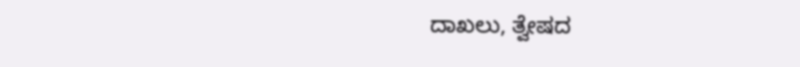ದಾಖಲು, ತ್ವೇಷದ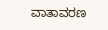ವಾತಾವರಣ